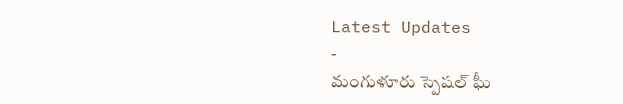Latest Updates
-
మంగుళూరు స్పెషల్ ఘీ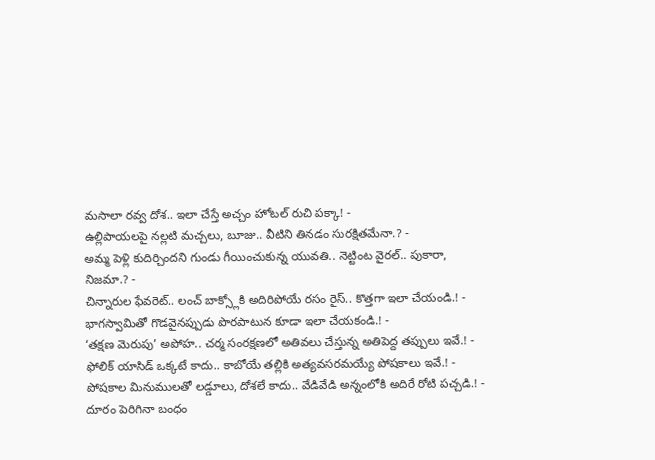మసాలా రవ్వ దోశ.. ఇలా చేస్తే అచ్చం హోటల్ రుచి పక్కా! -
ఉల్లిపాయలపై నల్లటి మచ్చలు, బూజు.. వీటిని తినడం సురక్షితమేనా.? -
అమ్మ పెళ్లి కుదిర్చిందని గుండు గీయించుకున్న యువతి.. నెట్టింట వైరల్.. పుకారా, నిజమా.? -
చిన్నారుల ఫేవరెట్.. లంచ్ బాక్స్లోకి అదిరిపోయే రసం రైస్.. కొత్తగా ఇలా చేయండి.! -
భాగస్వామితో గొడవైనప్పుడు పొరపాటున కూడా ఇలా చేయకండి.! -
‘తక్షణ మెరుపు’ అపోహ.. చర్మ సంరక్షణలో అతివలు చేస్తున్న అతిపెద్ద తప్పులు ఇవే.! -
ఫోలిక్ యాసిడ్ ఒక్కటే కాదు.. కాబోయే తల్లికి అత్యవసరమయ్యే పోషకాలు ఇవే.! -
పోషకాల మినుములతో లడ్డూలు, దోశలే కాదు.. వేడివేడి అన్నంలోకి అదిరే రోటి పచ్చడి.! -
దూరం పెరిగినా బంధం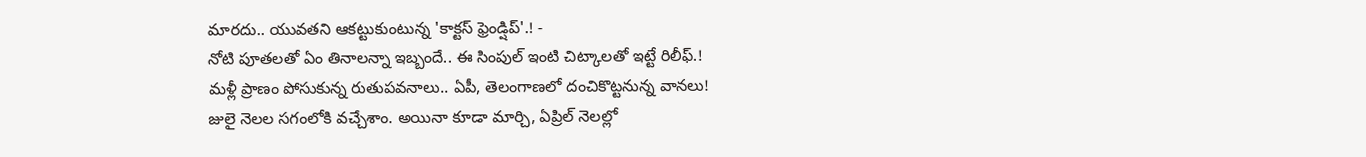మారదు.. యువతని ఆకట్టుకుంటున్న 'కాక్టస్ ఫ్రెండ్షిప్'.! -
నోటి పూతలతో ఏం తినాలన్నా ఇబ్బందే.. ఈ సింపుల్ ఇంటి చిట్కాలతో ఇట్టే రిలీఫ్.!
మళ్లీ ప్రాణం పోసుకున్న రుతుపవనాలు.. ఏపీ, తెలంగాణలో దంచికొట్టనున్న వానలు!
జులై నెలల సగంలోకి వచ్చేశాం. అయినా కూడా మార్చి, ఏప్రిల్ నెలల్లో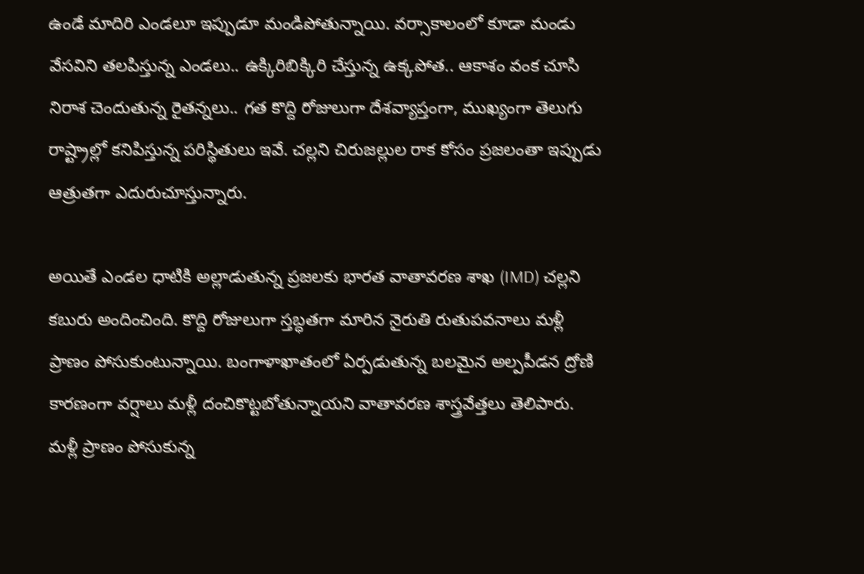ఉండే మాదిరి ఎండలూ ఇప్పుడూ మండిపోతున్నాయి. వర్సాకాలంలో కూడా మండు వేసవిని తలపిస్తున్న ఎండలు.. ఉక్కిరిబిక్కిరి చేస్తున్న ఉక్కపోత.. ఆకాశం వంక చూసి నిరాశ చెందుతున్న రైతన్నలు.. గత కొద్ది రోజులుగా దేశవ్యాప్తంగా, ముఖ్యంగా తెలుగు రాష్ట్రాల్లో కనిపిస్తున్న పరిస్థితులు ఇవే. చల్లని చిరుజల్లుల రాక కోసం ప్రజలంతా ఇప్పుడు ఆత్రుతగా ఎదురుచూస్తున్నారు.

అయితే ఎండల ధాటికి అల్లాడుతున్న ప్రజలకు భారత వాతావరణ శాఖ (IMD) చల్లని కబురు అందించింది. కొద్ది రోజులుగా స్తబ్ధతగా మారిన నైరుతి రుతుపవనాలు మళ్లీ ప్రాణం పోసుకుంటున్నాయి. బంగాళాఖాతంలో ఏర్పడుతున్న బలమైన అల్పపీడన ద్రోణి కారణంగా వర్షాలు మళ్లీ దంచికొట్టబోతున్నాయని వాతావరణ శాస్త్రవేత్తలు తెలిపారు.
మళ్లీ ప్రాణం పోసుకున్న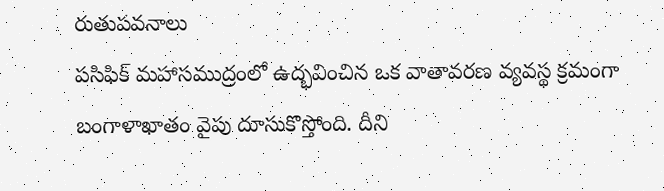రుతుపవనాలు
పసిఫిక్ మహాసముద్రంలో ఉద్భవించిన ఒక వాతావరణ వ్యవస్థ క్రమంగా బంగాళాఖాతం వైపు దూసుకొస్తోంది. దీని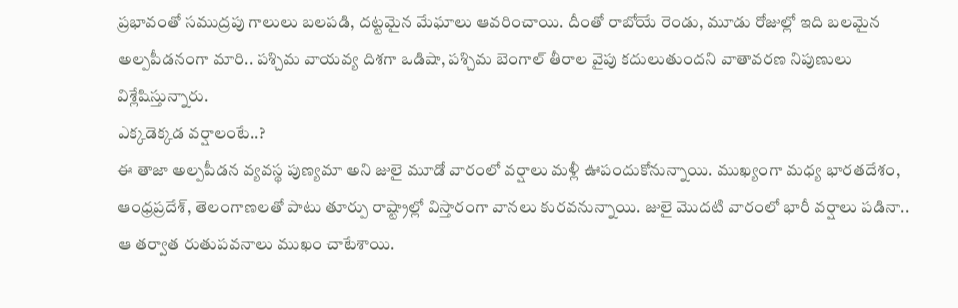ప్రభావంతో సముద్రపు గాలులు బలపడి, దట్టమైన మేఘాలు ఆవరించాయి. దీంతో రాబోయే రెండు, మూడు రోజుల్లో ఇది బలమైన అల్పపీడనంగా మారి.. పశ్చిమ వాయవ్య దిశగా ఒడిషా, పశ్చిమ బెంగాల్ తీరాల వైపు కదులుతుందని వాతావరణ నిపుణులు విశ్లేషిస్తున్నారు.
ఎక్కడెక్కడ వర్షాలంటే..?
ఈ తాజా అల్పపీడన వ్యవస్థ పుణ్యమా అని జులై మూడో వారంలో వర్షాలు మళ్లీ ఊపందుకోనున్నాయి. ముఖ్యంగా మధ్య భారతదేశం, ఆంధ్రప్రదేశ్, తెలంగాణలతో పాటు తూర్పు రాష్ట్రాల్లో విస్తారంగా వానలు కురవనున్నాయి. జులై మొదటి వారంలో భారీ వర్షాలు పడినా.. ఆ తర్వాత రుతుపవనాలు ముఖం చాటేశాయి.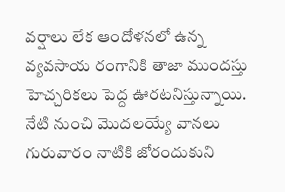వర్షాలు లేక ఆందోళనలో ఉన్న వ్యవసాయ రంగానికి తాజా ముందస్తు హెచ్చరికలు పెద్ద ఊరటనిస్తున్నాయి. నేటి నుంచి మొదలయ్యే వానలు గురువారం నాటికి జోరందుకుని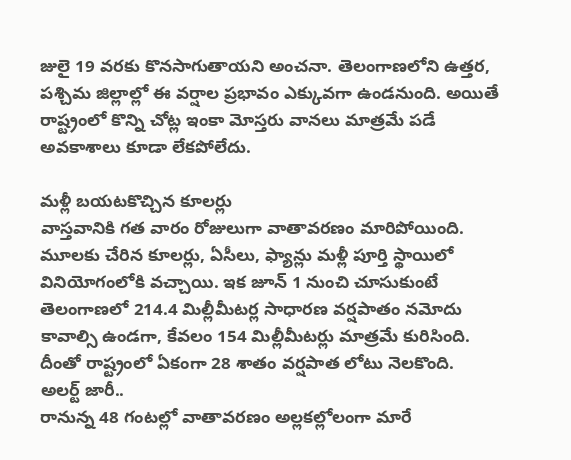జులై 19 వరకు కొనసాగుతాయని అంచనా. తెలంగాణలోని ఉత్తర, పశ్చిమ జిల్లాల్లో ఈ వర్షాల ప్రభావం ఎక్కువగా ఉండనుంది. అయితే రాష్ట్రంలో కొన్ని చోట్ల ఇంకా మోస్తరు వానలు మాత్రమే పడే అవకాశాలు కూడా లేకపోలేదు.

మళ్లీ బయటకొచ్చిన కూలర్లు
వాస్తవానికి గత వారం రోజులుగా వాతావరణం మారిపోయింది. మూలకు చేరిన కూలర్లు, ఏసీలు, ఫ్యాన్లు మళ్లీ పూర్తి స్థాయిలో వినియోగంలోకి వచ్చాయి. ఇక జూన్ 1 నుంచి చూసుకుంటే తెలంగాణలో 214.4 మిల్లీమీటర్ల సాధారణ వర్షపాతం నమోదు కావాల్సి ఉండగా, కేవలం 154 మిల్లీమీటర్లు మాత్రమే కురిసింది. దీంతో రాష్ట్రంలో ఏకంగా 28 శాతం వర్షపాత లోటు నెలకొంది.
అలర్ట్ జారీ..
రానున్న 48 గంటల్లో వాతావరణం అల్లకల్లోలంగా మారే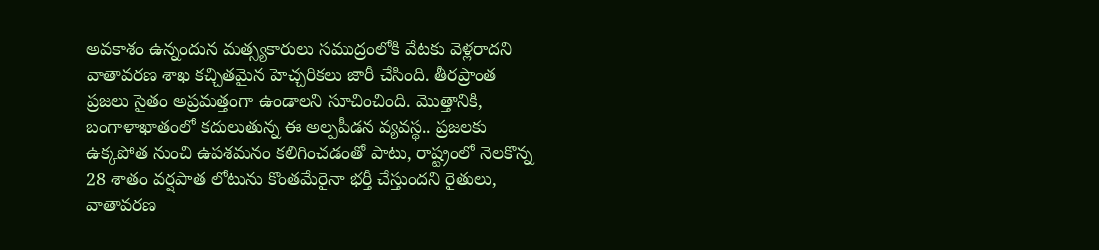అవకాశం ఉన్నందున మత్స్యకారులు సముద్రంలోకి వేటకు వెళ్లరాదని వాతావరణ శాఖ కచ్చితమైన హెచ్చరికలు జారీ చేసింది. తీరప్రాంత ప్రజలు సైతం అప్రమత్తంగా ఉండాలని సూచించింది. మొత్తానికి, బంగాళాఖాతంలో కదులుతున్న ఈ అల్పపీడన వ్యవస్థ.. ప్రజలకు ఉక్కపోత నుంచి ఉపశమనం కలిగించడంతో పాటు, రాష్ట్రంలో నెలకొన్న 28 శాతం వర్షపాత లోటును కొంతమేరైనా భర్తీ చేస్తుందని రైతులు, వాతావరణ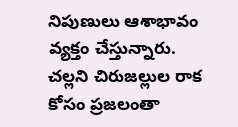నిపుణులు ఆశాభావం వ్యక్తం చేస్తున్నారు. చల్లని చిరుజల్లుల రాక కోసం ప్రజలంతా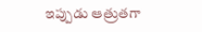ఇప్పుడు ఆత్రుతగా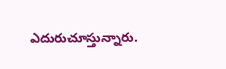ఎదురుచూస్తున్నారు.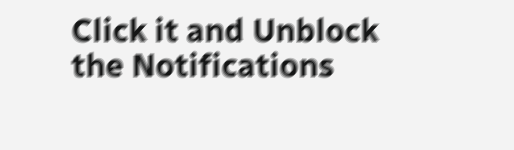Click it and Unblock the Notifications